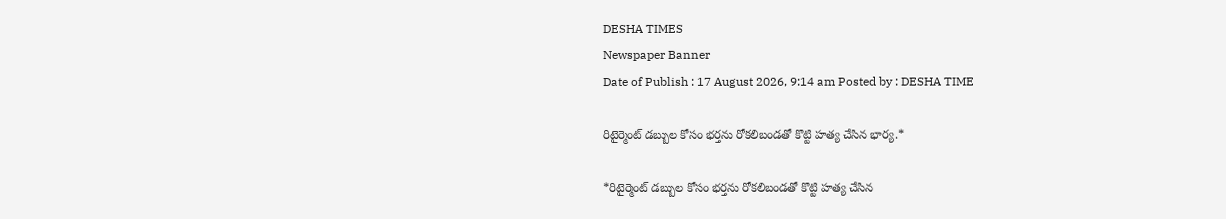DESHA TIMES
Newspaper Banner
Date of Publish : 17 August 2026, 9:14 am Posted by : DESHA TIME

రిటైర్మెంట్ డబ్బుల కోసం భర్తను రోకలిబండతో కొట్టి హత్య చేసిన భార్య.*

*రిటైర్మెంట్ డబ్బుల కోసం భర్తను రోకలిబండతో కొట్టి హత్య చేసిన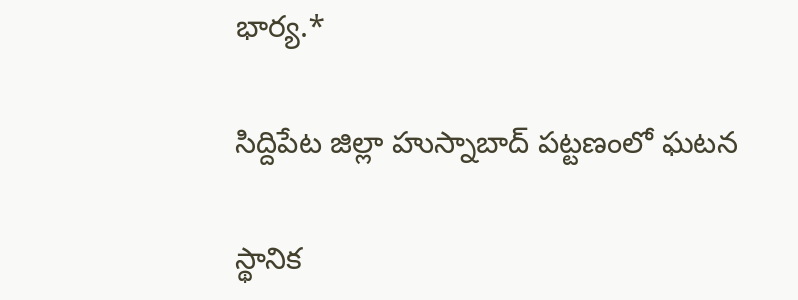భార్య.*

సిద్దిపేట జిల్లా హుస్నాబాద్ పట్టణంలో ఘటన

స్థానిక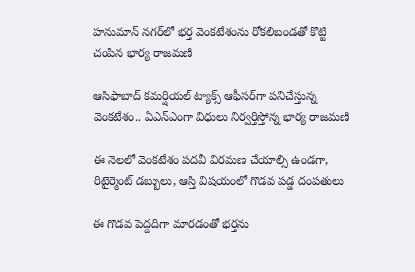హనుమాన్ నగర్‌లో భర్త వెంకటేశంను రోకలిబండతో కొట్టి చంపిన భార్య రాజమణి

ఆసిఫాబాద్ కమర్షియల్ ట్యాక్స్ ఆఫీసర్‌గా పనిచేస్తున్న వెంకటేశం.. ఏఎన్‌ఎంగా విధులు నిర్వర్తిస్తోన్న భార్య రాజమణి

ఈ నెలలో వెంకటేశం పదవీ విరమణ చేయాల్సి ఉండగా, రిటైర్మెంట్ డబ్బులు, ఆస్తి విషయంలో గొడవ పడ్డ దంపతులు

ఈ గొడవ పెద్దదిగా మారడంతో భర్తను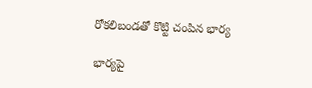రోకలిబండతో కొట్టి చంపిన భార్య

భార్యపై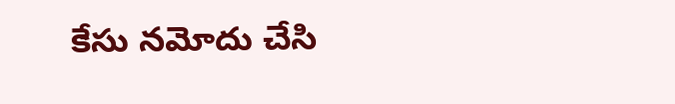కేసు నమోదు చేసి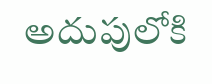అదుపులోకి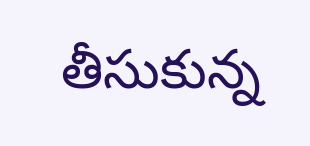తీసుకున్న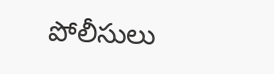పోలీసులు